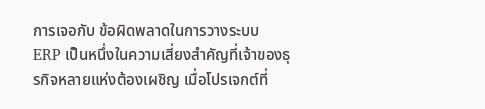การเจอกับ ข้อผิดพลาดในการวางระบบ ERP เป็นหนึ่งในความเสี่ยงสำคัญที่เจ้าของธุรกิจหลายแห่งต้องเผชิญ เมื่อโปรเจกต์ที่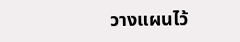วางแผนไว้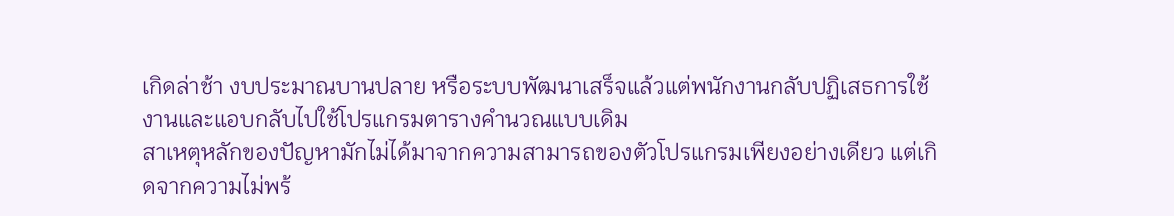เกิดล่าช้า งบประมาณบานปลาย หรือระบบพัฒนาเสร็จแล้วแต่พนักงานกลับปฏิเสธการใช้งานและแอบกลับไปใช้โปรแกรมตารางคำนวณแบบเดิม
สาเหตุหลักของปัญหามักไม่ได้มาจากความสามารถของตัวโปรแกรมเพียงอย่างเดียว แต่เกิดจากความไม่พร้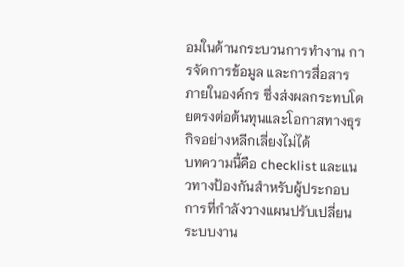อมในด้านกระบวนการทำงาน การจัดการข้อมูล และการสื่อสารภายในองค์กร ซึ่งส่งผลกระทบโดยตรงต่อต้นทุนและโอกาสทางธุรกิจอย่างหลีกเลี่ยงไม่ได้
บทความนี้คือ checklist และแนวทางป้องกันสำหรับผู้ประกอบการที่กำลังวางแผนปรับเปลี่ยนระบบงาน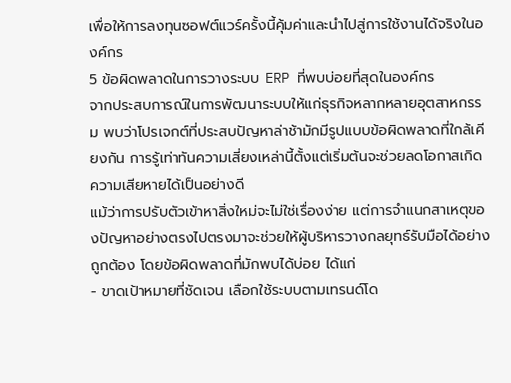เพื่อให้การลงทุนซอฟต์แวร์ครั้งนี้คุ้มค่าและนำไปสู่การใช้งานได้จริงในองค์กร
5 ข้อผิดพลาดในการวางระบบ ERP ที่พบบ่อยที่สุดในองค์กร
จากประสบการณ์ในการพัฒนาระบบให้แก่ธุรกิจหลากหลายอุตสาหกรรม พบว่าโปรเจกต์ที่ประสบปัญหาล่าช้ามักมีรูปแบบข้อผิดพลาดที่ใกล้เคียงกัน การรู้เท่าทันความเสี่ยงเหล่านี้ตั้งแต่เริ่มต้นจะช่วยลดโอกาสเกิดความเสียหายได้เป็นอย่างดี
แม้ว่าการปรับตัวเข้าหาสิ่งใหม่จะไม่ใช่เรื่องง่าย แต่การจำแนกสาเหตุของปัญหาอย่างตรงไปตรงมาจะช่วยให้ผู้บริหารวางกลยุทธ์รับมือได้อย่างถูกต้อง โดยข้อผิดพลาดที่มักพบได้บ่อย ได้แก่
- ขาดเป้าหมายที่ชัดเจน เลือกใช้ระบบตามเทรนด์โด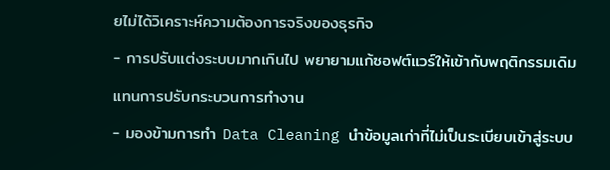ยไม่ได้วิเคราะห์ความต้องการจริงของธุรกิจ
- การปรับแต่งระบบมากเกินไป พยายามแก้ซอฟต์แวร์ให้เข้ากับพฤติกรรมเดิมแทนการปรับกระบวนการทำงาน
- มองข้ามการทำ Data Cleaning นำข้อมูลเก่าที่ไม่เป็นระเบียบเข้าสู่ระบบ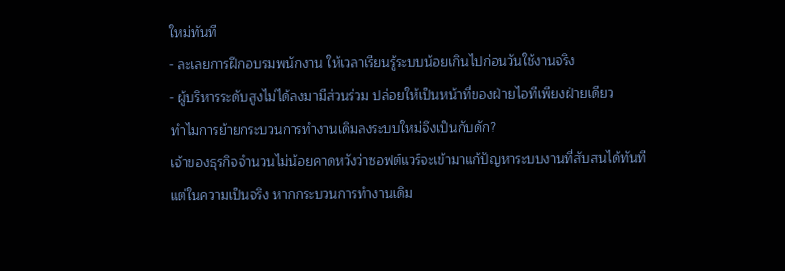ใหม่ทันที
- ละเลยการฝึกอบรมพนักงาน ให้เวลาเรียนรู้ระบบน้อยเกินไปก่อนวันใช้งานจริง
- ผู้บริหารระดับสูงไม่ได้ลงมามีส่วนร่วม ปล่อยให้เป็นหน้าที่ของฝ่ายไอทีเพียงฝ่ายเดียว
ทำไมการย้ายกระบวนการทำงานเดิมลงระบบใหม่จึงเป็นกับดัก?
เจ้าของธุรกิจจำนวนไม่น้อยคาดหวังว่าซอฟต์แวร์จะเข้ามาแก้ปัญหาระบบงานที่สับสนได้ทันที แต่ในความเป็นจริง หากกระบวนการทำงานเดิม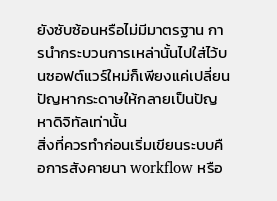ยังซับซ้อนหรือไม่มีมาตรฐาน การนำกระบวนการเหล่านั้นไปใส่ไว้บนซอฟต์แวร์ใหม่ก็เพียงแค่เปลี่ยนปัญหากระดาษให้กลายเป็นปัญหาดิจิทัลเท่านั้น
สิ่งที่ควรทำก่อนเริ่มเขียนระบบคือการสังคายนา workflow หรือ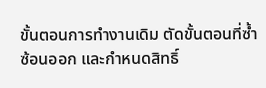ขั้นตอนการทำงานเดิม ตัดขั้นตอนที่ซ้ำซ้อนออก และกำหนดสิทธิ์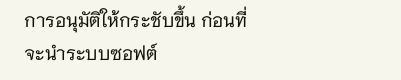การอนุมัติให้กระชับขึ้น ก่อนที่จะนำระบบซอฟต์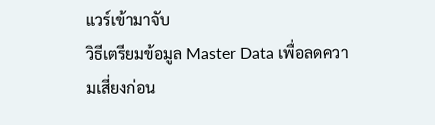แวร์เข้ามาจับ
วิธีเตรียมข้อมูล Master Data เพื่อลดความเสี่ยงก่อน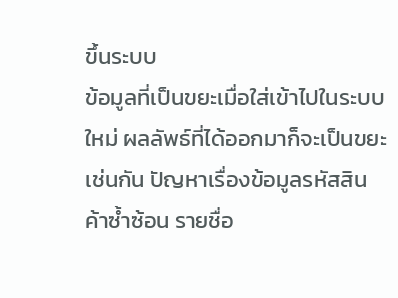ขึ้นระบบ
ข้อมูลที่เป็นขยะเมื่อใส่เข้าไปในระบบใหม่ ผลลัพธ์ที่ได้ออกมาก็จะเป็นขยะเช่นกัน ปัญหาเรื่องข้อมูลรหัสสินค้าซ้ำซ้อน รายชื่อ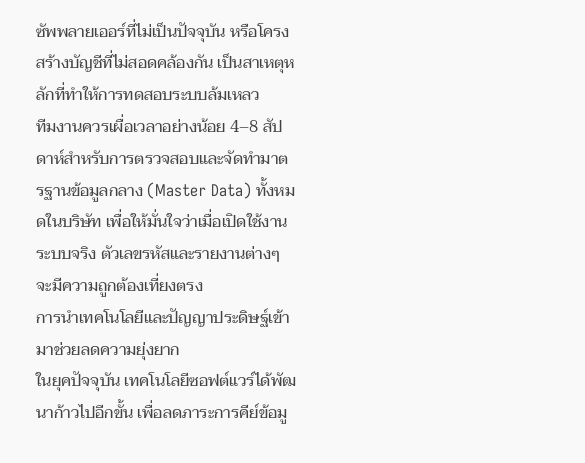ซัพพลายเออร์ที่ไม่เป็นปัจจุบัน หรือโครงสร้างบัญชีที่ไม่สอดคล้องกัน เป็นสาเหตุหลักที่ทำให้การทดสอบระบบล้มเหลว
ทีมงานควรเผื่อเวลาอย่างน้อย 4–8 สัปดาห์สำหรับการตรวจสอบและจัดทำมาตรฐานข้อมูลกลาง (Master Data) ทั้งหมดในบริษัท เพื่อให้มั่นใจว่าเมื่อเปิดใช้งานระบบจริง ตัวเลขรหัสและรายงานต่างๆ จะมีความถูกต้องเที่ยงตรง
การนำเทคโนโลยีและปัญญาประดิษฐ์เข้ามาช่วยลดความยุ่งยาก
ในยุคปัจจุบัน เทคโนโลยีซอฟต์แวร์ได้พัฒนาก้าวไปอีกขั้น เพื่อลดภาระการคีย์ข้อมู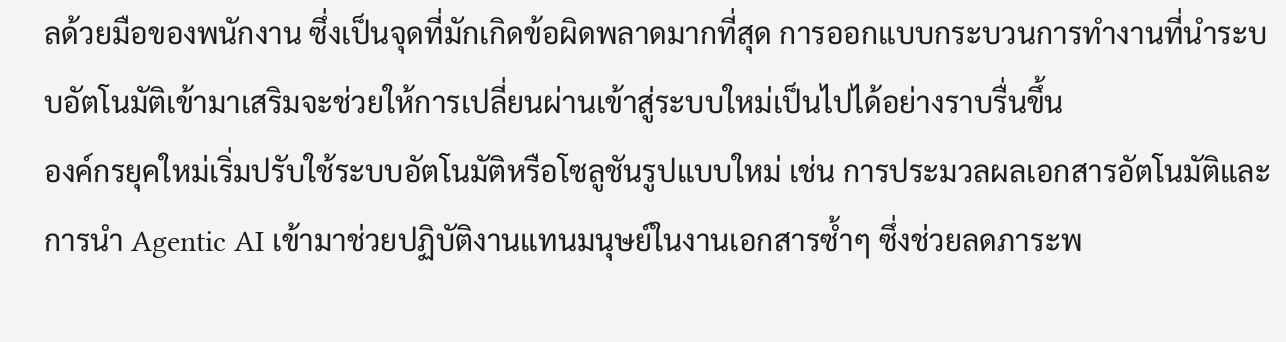ลด้วยมือของพนักงาน ซึ่งเป็นจุดที่มักเกิดข้อผิดพลาดมากที่สุด การออกแบบกระบวนการทำงานที่นำระบบอัตโนมัติเข้ามาเสริมจะช่วยให้การเปลี่ยนผ่านเข้าสู่ระบบใหม่เป็นไปได้อย่างราบรื่นขึ้น
องค์กรยุคใหม่เริ่มปรับใช้ระบบอัตโนมัติหรือโซลูชันรูปแบบใหม่ เช่น การประมวลผลเอกสารอัตโนมัติและการนำ Agentic AI เข้ามาช่วยปฏิบัติงานแทนมนุษย์ในงานเอกสารซ้ำๆ ซึ่งช่วยลดภาระพ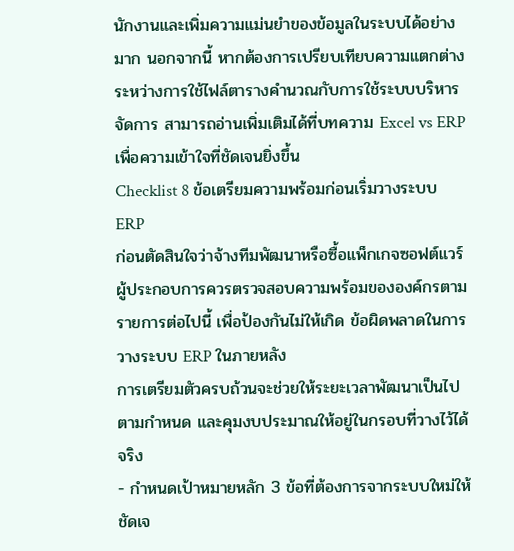นักงานและเพิ่มความแม่นยำของข้อมูลในระบบได้อย่างมาก นอกจากนี้ หากต้องการเปรียบเทียบความแตกต่างระหว่างการใช้ไฟล์ตารางคำนวณกับการใช้ระบบบริหารจัดการ สามารถอ่านเพิ่มเติมได้ที่บทความ Excel vs ERP เพื่อความเข้าใจที่ชัดเจนยิ่งขึ้น
Checklist 8 ข้อเตรียมความพร้อมก่อนเริ่มวางระบบ ERP
ก่อนตัดสินใจว่าจ้างทีมพัฒนาหรือซื้อแพ็กเกจซอฟต์แวร์ ผู้ประกอบการควรตรวจสอบความพร้อมขององค์กรตามรายการต่อไปนี้ เพื่อป้องกันไม่ให้เกิด ข้อผิดพลาดในการวางระบบ ERP ในภายหลัง
การเตรียมตัวครบถ้วนจะช่วยให้ระยะเวลาพัฒนาเป็นไปตามกำหนด และคุมงบประมาณให้อยู่ในกรอบที่วางไว้ได้จริง
- กำหนดเป้าหมายหลัก 3 ข้อที่ต้องการจากระบบใหม่ให้ชัดเจ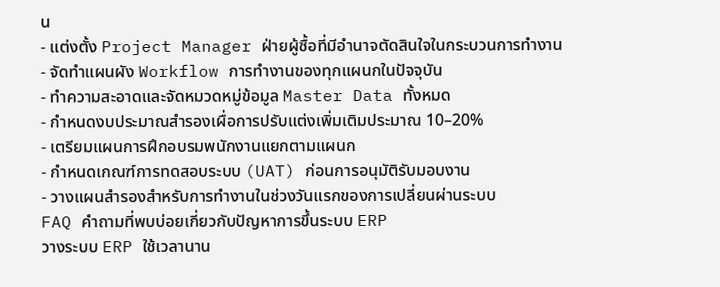น
- แต่งตั้ง Project Manager ฝ่ายผู้ซื้อที่มีอำนาจตัดสินใจในกระบวนการทำงาน
- จัดทำแผนผัง Workflow การทำงานของทุกแผนกในปัจจุบัน
- ทำความสะอาดและจัดหมวดหมู่ข้อมูล Master Data ทั้งหมด
- กำหนดงบประมาณสำรองเผื่อการปรับแต่งเพิ่มเติมประมาณ 10–20%
- เตรียมแผนการฝึกอบรมพนักงานแยกตามแผนก
- กำหนดเกณฑ์การทดสอบระบบ (UAT) ก่อนการอนุมัติรับมอบงาน
- วางแผนสำรองสำหรับการทำงานในช่วงวันแรกของการเปลี่ยนผ่านระบบ
FAQ คำถามที่พบบ่อยเกี่ยวกับปัญหาการขึ้นระบบ ERP
วางระบบ ERP ใช้เวลานาน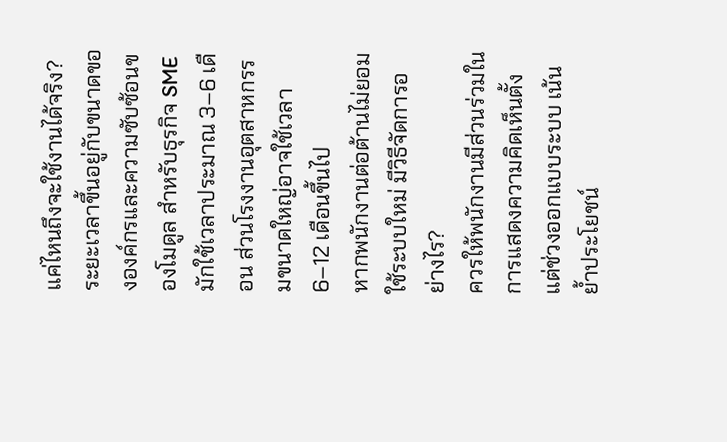แค่ไหนถึงจะใช้งานได้จริง?
ระยะเวลาขึ้นอยู่กับขนาดขององค์กรและความซับซ้อนของโมดูล สำหรับธุรกิจ SME มักใช้เวลาประมาณ 3–6 เดือน ส่วนโรงงานอุตสาหกรรมขนาดใหญ่อาจใช้เวลา 6–12 เดือนขึ้นไป
หากพนักงานต่อต้านไม่ยอมใช้ระบบใหม่ มีวิธีจัดการอย่างไร?
ควรให้พนักงานมีส่วนร่วมในการแสดงความคิดเห็นตั้งแต่ช่วงออกแบบระบบ เน้นย้ำประโยชน์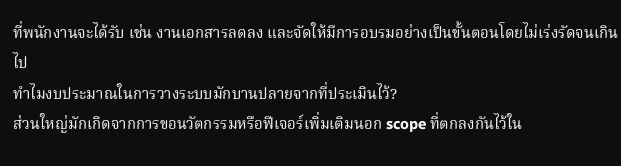ที่พนักงานจะได้รับ เช่น งานเอกสารลดลง และจัดให้มีการอบรมอย่างเป็นขั้นตอนโดยไม่เร่งรัดจนเกินไป
ทำไมงบประมาณในการวางระบบมักบานปลายจากที่ประเมินไว้?
ส่วนใหญ่มักเกิดจากการขอนวัตกรรมหรือฟีเจอร์เพิ่มเติมนอก scope ที่ตกลงกันไว้ใน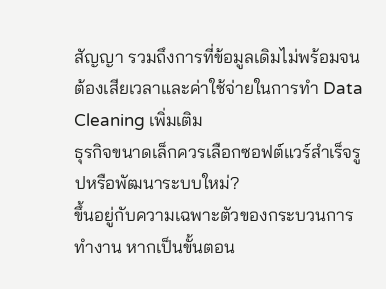สัญญา รวมถึงการที่ข้อมูลเดิมไม่พร้อมจนต้องเสียเวลาและค่าใช้จ่ายในการทำ Data Cleaning เพิ่มเติม
ธุรกิจขนาดเล็กควรเลือกซอฟต์แวร์สำเร็จรูปหรือพัฒนาระบบใหม่?
ขึ้นอยู่กับความเฉพาะตัวของกระบวนการทำงาน หากเป็นขั้นตอน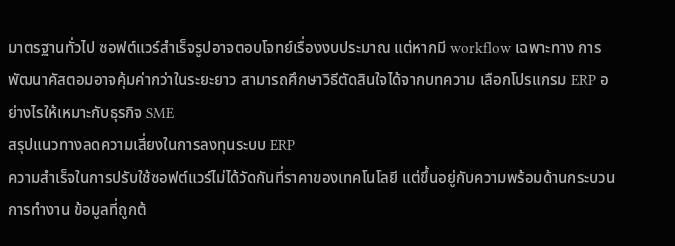มาตรฐานทั่วไป ซอฟต์แวร์สำเร็จรูปอาจตอบโจทย์เรื่องงบประมาณ แต่หากมี workflow เฉพาะทาง การพัฒนาคัสตอมอาจคุ้มค่ากว่าในระยะยาว สามารถศึกษาวิธีตัดสินใจได้จากบทความ เลือกโปรแกรม ERP อย่างไรให้เหมาะกับธุรกิจ SME
สรุปแนวทางลดความเสี่ยงในการลงทุนระบบ ERP
ความสำเร็จในการปรับใช้ซอฟต์แวร์ไม่ได้วัดกันที่ราคาของเทคโนโลยี แต่ขึ้นอยู่กับความพร้อมด้านกระบวนการทำงาน ข้อมูลที่ถูกต้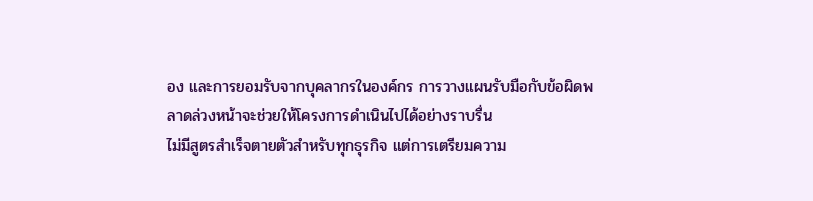อง และการยอมรับจากบุคลากรในองค์กร การวางแผนรับมือกับข้อผิดพลาดล่วงหน้าจะช่วยให้โครงการดำเนินไปได้อย่างราบรื่น
ไม่มีสูตรสำเร็จตายตัวสำหรับทุกธุรกิจ แต่การเตรียมความ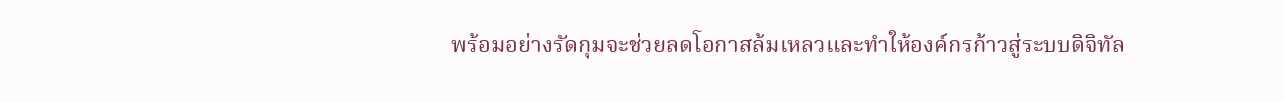พร้อมอย่างรัดกุมจะช่วยลดโอกาสล้มเหลวและทำให้องค์กรก้าวสู่ระบบดิจิทัล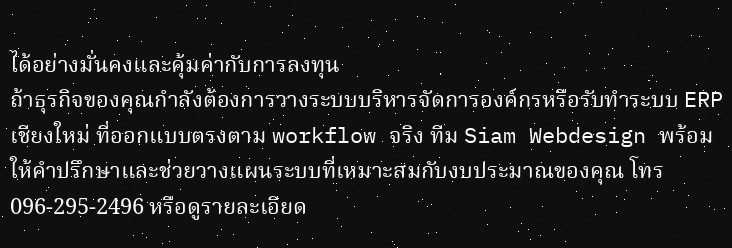ได้อย่างมั่นคงและคุ้มค่ากับการลงทุน
ถ้าธุรกิจของคุณกำลังต้องการวางระบบบริหารจัดการองค์กรหรือรับทำระบบ ERP เชียงใหม่ ที่ออกแบบตรงตาม workflow จริง ทีม Siam Webdesign พร้อมให้คำปรึกษาและช่วยวางแผนระบบที่เหมาะสมกับงบประมาณของคุณ โทร 096-295-2496 หรือดูรายละเอียด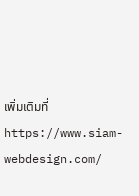เพิ่มเติมที่ https://www.siam-webdesign.com/